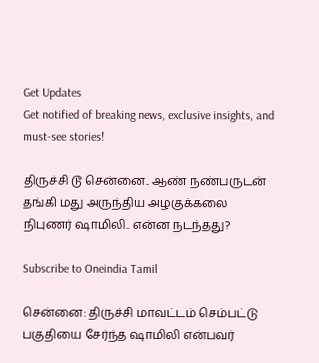Get Updates
Get notified of breaking news, exclusive insights, and must-see stories!

திருச்சி டூ சென்னை.. ஆண் நண்பருடன் தங்கி மது அருந்திய அழகுக்கலை நிபுணர் ஷாமிலி.. என்ன நடந்தது?

Subscribe to Oneindia Tamil

சென்னை: திருச்சி மாவட்டம் செம்பட்டு பகுதியை சேர்ந்த ஷாமிலி என்பவர்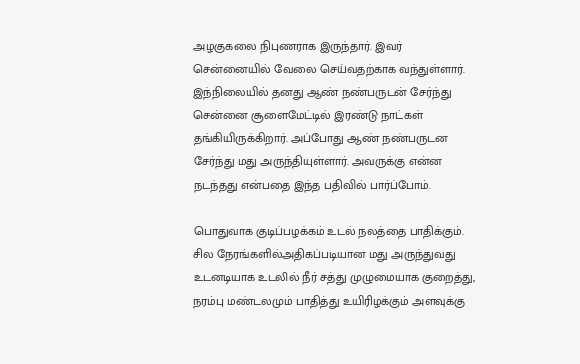அழகுகலை நிபுணராக இருந்தார். இவர் சென்னையில் வேலை செய்வதற்காக வந்துள்ளார். இந்நிலையில் தனது ஆண் நண்பருடன் சேர்ந்து சென்னை சூளைமேட்டில் இரண்டு நாட்கள் தங்கியிருக்கிறார். அப்போது ஆண் நண்பருடன சேர்ந்து மது அருந்தியுள்ளார். அவருக்கு என்ன நடந்தது என்பதை இந்த பதிவில் பார்ப்போம்.

பொதுவாக குடிப்பழக்கம் உடல் நலத்தை பாதிக்கும். சில நேரங்களில்அதிகப்படியான மது அருந்துவது உடனடியாக உடலில் நீர் சத்து முழுமையாக குறைத்து, நரம்பு மண்டலமும் பாதித்து உயிரிழக்கும் அளவுக்கு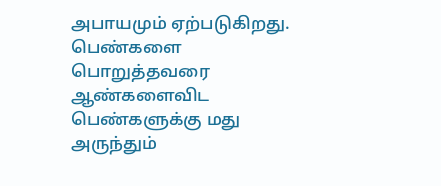அபாயமும் ஏற்படுகிறது. பெண்களை பொறுத்தவரை ஆண்களைவிட பெண்களுக்கு மது அருந்தும்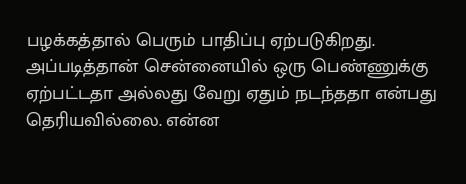பழக்கத்தால் பெரும் பாதிப்பு ஏற்படுகிறது. அப்படித்தான் சென்னையில் ஒரு பெண்ணுக்கு ஏற்பட்டதா அல்லது வேறு ஏதும் நடந்ததா என்பது தெரியவில்லை. என்ன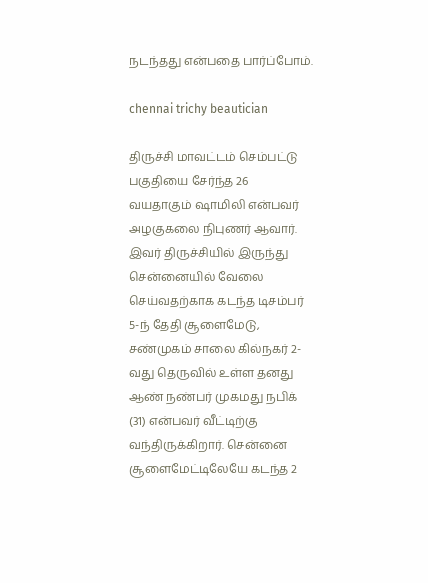நடந்தது என்பதை பார்ப்போம்.

chennai trichy beautician

திருச்சி மாவட்டம் செம்பட்டு பகுதியை சேர்ந்த 26 வயதாகும் ஷாமிலி என்பவர் அழகுகலை நிபுணர் ஆவார். இவர் திருச்சியில் இருந்து சென்னையில் வேலை செய்வதற்காக கடந்த டிசம்பர் 5-ந் தேதி சூளைமேடு, சண்முகம் சாலை கில்நகர் 2-வது தெருவில் உள்ள தனது ஆண் நண்பர் முகமது நபிக் (31) என்பவர் வீட்டிற்கு வந்திருக்கிறார். சென்னை சூளைமேட்டிலேயே கடந்த 2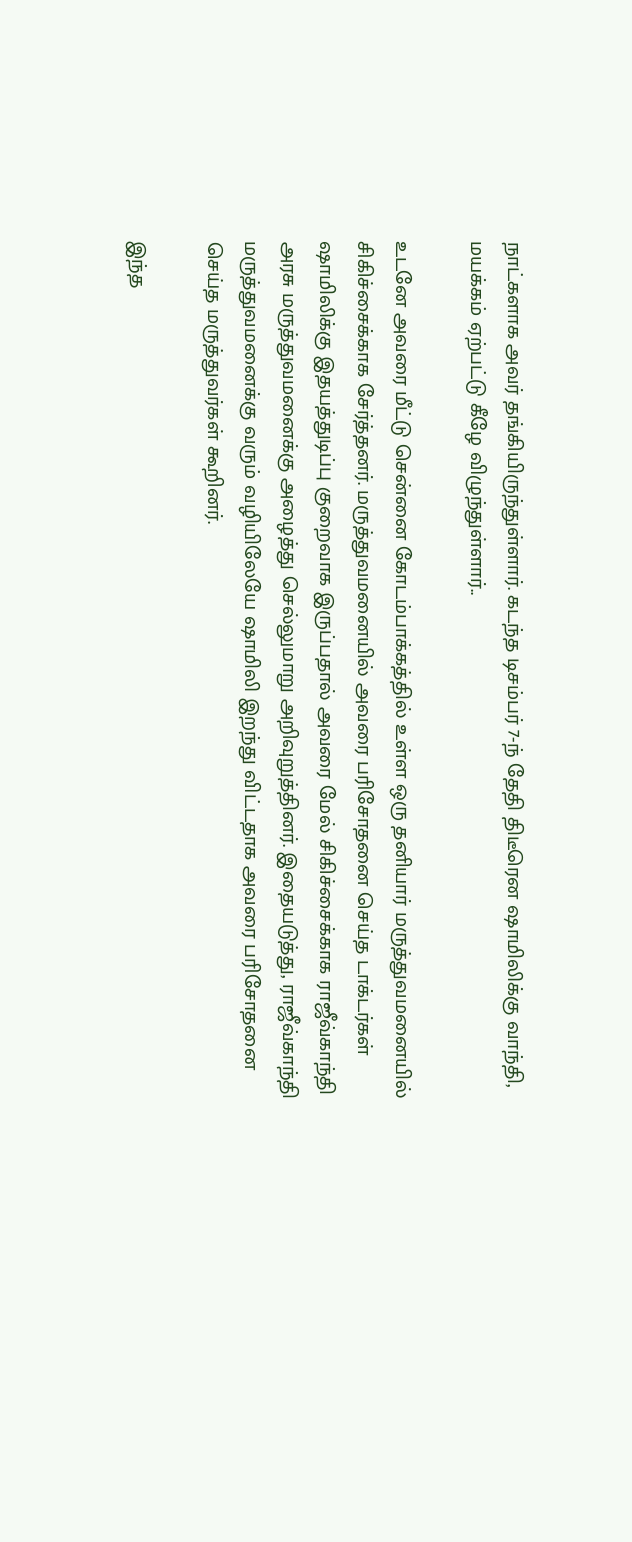நாட்களாக அவர் தங்கியிருந்துள்ளார். கடந்த டிசம்பர் 7-ந் தேதி திடீரென ஷாமிலிக்கு வாந்தி, மயக்கம் ஏற்பட்டு கீழே விழுந்துள்ளார்..

உடனே அவரை மீட்டு சென்னை கோடம்பாக்கத்தில் உள்ள ஒரு தனியார் மருத்துவமனையில் சிகிச்சைக்காக சேர்த்தனர். மருத்துவமனையில் அவரை பரிசோதனை செய்த டாக்டர்கள் ஷாமிலிக்கு இதயத்துடிப்பு குறைவாக இருப்பதால் அவரை மேல் சிகிச்சைக்காக ராஜீவ்காந்தி அரசு மருத்துவமனைக்கு அழைத்து செல்லுமாறு அறிவுறுத்தினர். இதையடுத்து, ராஜீவ்காந்தி மருத்துவமனைக்கு வரும் வழியிலேயே ஷாமிலி இறந்து விட்டதாக அவரை பரிசோதனை செய்த மருத்துவர்கள் கூறினர்.

இந்த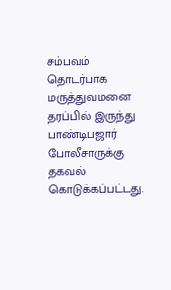சம்பவம் தொடர்பாக மருத்துவமனை தரப்பில் இருந்து பாண்டிபஜார் போலீசாருக்கு தகவல் கொடுக்கப்பட்டது.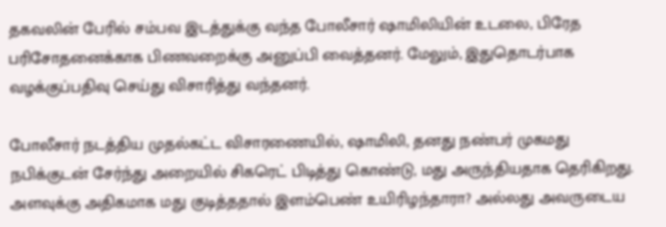தகவலின் பேரில் சம்பவ இடத்துக்கு வந்த போலீசார் ஷாமிலியின் உடலை, பிரேத பரிசோதனைக்காக பிணவறைக்கு அனுப்பி வைத்தனர். மேலும், இதுதொடர்பாக வழக்குப்பதிவு செய்து விசாரித்து வந்தனர்.

போலீசார் நடத்திய முதல்கட்ட விசாரணையில், ஷாமிலி, தனது நண்பர் முகமது நபிக்குடன் சேர்ந்து அறையில் சிகரெட் பிடித்து கொண்டு, மது அருந்தியதாக தெரிகிறது. அளவுக்கு அதிகமாக மது குடித்ததால் இளம்பெண் உயிரிழந்தாரா? அல்லது அவருடைய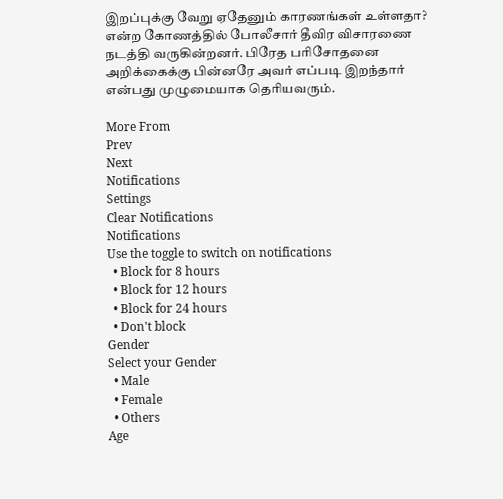இறப்புக்கு வேறு ஏதேனும் காரணங்கள் உள்ளதா? என்ற கோணத்தில் போலீசார் தீவிர விசாரணை நடத்தி வருகின்றனர். பிரேத பரிசோதனை அறிக்கைக்கு பின்னரே அவர் எப்படி இறந்தார் என்பது முழுமையாக தெரியவரும்.

More From
Prev
Next
Notifications
Settings
Clear Notifications
Notifications
Use the toggle to switch on notifications
  • Block for 8 hours
  • Block for 12 hours
  • Block for 24 hours
  • Don't block
Gender
Select your Gender
  • Male
  • Female
  • Others
Age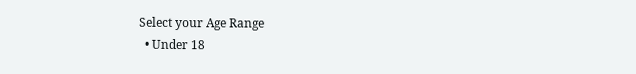Select your Age Range
  • Under 18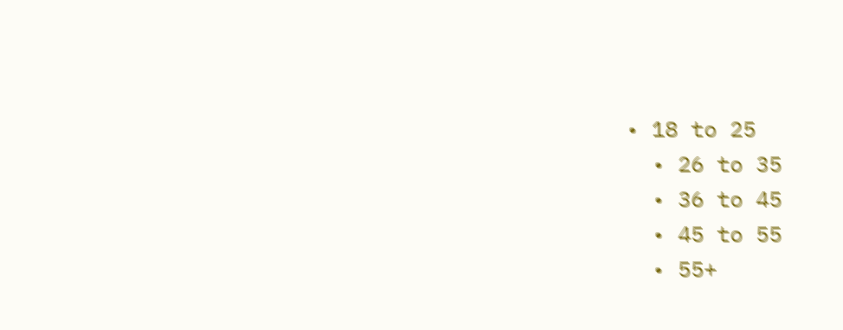• 18 to 25
  • 26 to 35
  • 36 to 45
  • 45 to 55
  • 55+